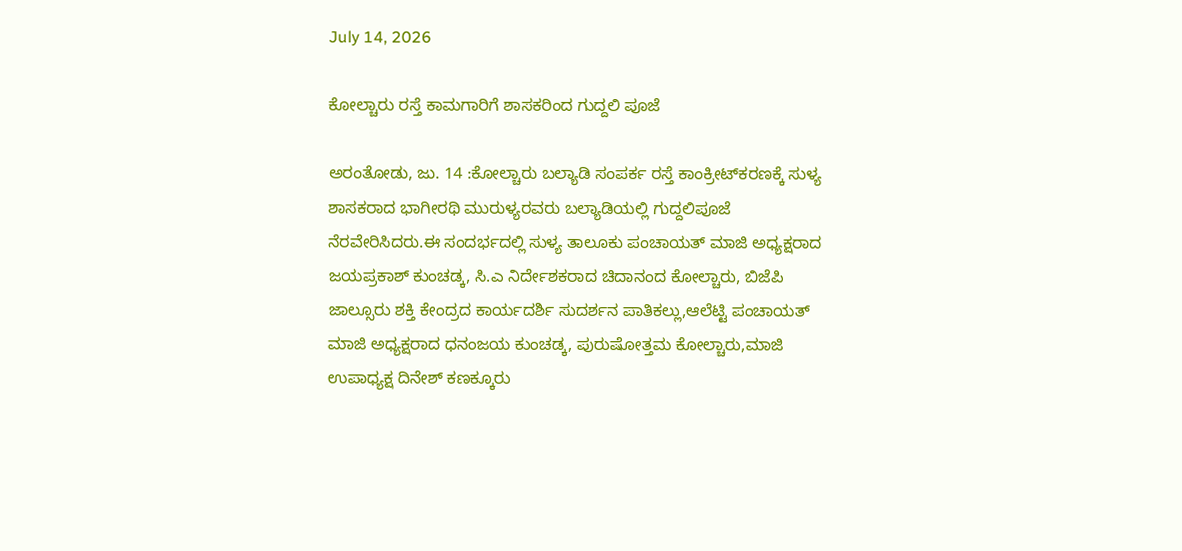July 14, 2026

ಕೋಲ್ಚಾರು ರಸ್ತೆ ಕಾಮಗಾರಿಗೆ ಶಾಸಕರಿಂದ ಗುದ್ದಲಿ ಪೂಜೆ

ಅರಂತೋಡು, ಜು. 14 :ಕೋಲ್ಚಾರು ಬಲ್ಯಾಡಿ ಸಂಪರ್ಕ ರಸ್ತೆ ಕಾಂಕ್ರೀಟ್‌ಕರಣಕ್ಕೆ ಸುಳ್ಯ ಶಾಸಕರಾದ ಭಾಗೀರಥಿ ಮುರುಳ್ಯರವರು ಬಲ್ಯಾಡಿಯಲ್ಲಿ ಗುದ್ದಲಿಪೂಜೆ ನೆರವೇರಿಸಿದರು.ಈ ಸಂದರ್ಭದಲ್ಲಿ ಸುಳ್ಯ ತಾಲೂಕು‌ ಪಂಚಾಯತ್ ‌ಮಾಜಿ ಅಧ್ಯಕ್ಷರಾದ ಜಯಪ್ರಕಾಶ್ ಕುಂಚಡ್ಕ, ಸಿ.ಎ ನಿರ್ದೇಶಕರಾದ ಚಿದಾನಂದ ಕೋಲ್ಚಾರು, ಬಿಜೆಪಿ ಜಾಲ್ಸೂರು ಶಕ್ತಿ ಕೇಂದ್ರದ ಕಾರ್ಯದರ್ಶಿ ಸುದರ್ಶನ ಪಾತಿಕಲ್ಲು,ಆಲೆಟ್ಟಿ ಪಂಚಾಯತ್ ಮಾಜಿ ಅಧ್ಯಕ್ಷರಾದ ಧನಂಜಯ ಕುಂಚಡ್ಕ, ಪುರುಷೋತ್ತಮ ಕೋಲ್ಚಾರು,ಮಾಜಿ ಉಪಾಧ್ಯಕ್ಷ ದಿನೇಶ್ ಕಣಕ್ಕೂರು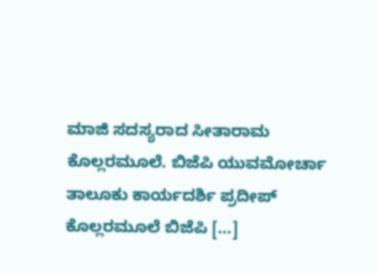ಮಾಜಿ ಸದಸ್ಯರಾದ ಸೀತಾರಾಮ ಕೊಲ್ಲರಮೂಲೆ. ಬಿಜೆಪಿ ಯುವಮೋರ್ಚಾ ತಾಲೂಕು ಕಾರ್ಯದರ್ಶಿ ಪ್ರದೀಪ್ ಕೊಲ್ಲರಮೂಲೆ ಬಿಜೆಪಿ […]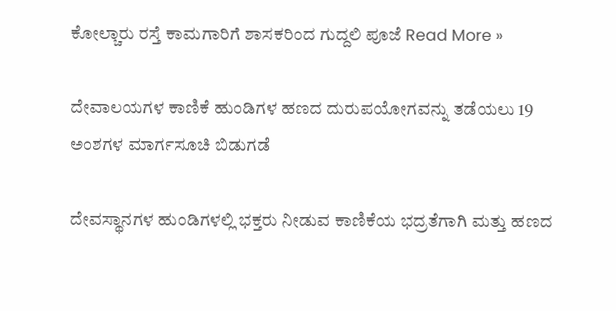ಕೋಲ್ಚಾರು ರಸ್ತೆ ಕಾಮಗಾರಿಗೆ ಶಾಸಕರಿಂದ ಗುದ್ದಲಿ ಪೂಜೆ Read More »

ದೇವಾಲಯಗಳ ಕಾಣಿಕೆ ಹುಂಡಿಗಳ ಹಣದ ದುರುಪಯೋಗವನ್ನು ತಡೆಯಲು 19 ಅಂಶಗಳ ಮಾರ್ಗಸೂಚಿ ಬಿಡುಗಡೆ

ದೇವಸ್ಥಾನಗಳ ಹುಂಡಿಗಳಲ್ಲಿ ಭಕ್ತರು ನೀಡುವ ಕಾಣಿಕೆಯ ಭದ್ರತೆಗಾಗಿ ಮತ್ತು ಹಣದ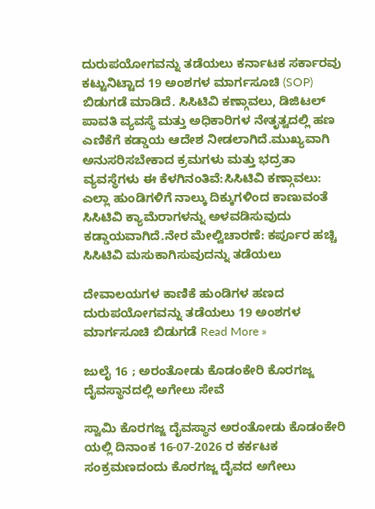ದುರುಪಯೋಗವನ್ನು ತಡೆಯಲು ಕರ್ನಾಟಕ ಸರ್ಕಾರವು ಕಟ್ಟುನಿಟ್ಟಾದ 19 ಅಂಶಗಳ ಮಾರ್ಗಸೂಚಿ (SOP) ಬಿಡುಗಡೆ ಮಾಡಿದೆ. ಸಿಸಿಟಿವಿ ಕಣ್ಗಾವಲು, ಡಿಜಿಟಲ್ ಪಾವತಿ ವ್ಯವಸ್ಥೆ ಮತ್ತು ಅಧಿಕಾರಿಗಳ ನೇತೃತ್ವದಲ್ಲಿ ಹಣ ಎಣಿಕೆಗೆ ಕಡ್ಡಾಯ ಆದೇಶ ನೀಡಲಾಗಿದೆ.ಮುಖ್ಯವಾಗಿ ಅನುಸರಿಸಬೇಕಾದ ಕ್ರಮಗಳು ಮತ್ತು ಭದ್ರತಾ ವ್ಯವಸ್ಥೆಗಳು ಈ ಕೆಳಗಿನಂತಿವೆ:ಸಿಸಿಟಿವಿ ಕಣ್ಗಾವಲು: ಎಲ್ಲಾ ಹುಂಡಿಗಳಿಗೆ ನಾಲ್ಕು ದಿಕ್ಕುಗಳಿಂದ ಕಾಣುವಂತೆ ಸಿಸಿಟಿವಿ ಕ್ಯಾಮೆರಾಗಳನ್ನು ಅಳವಡಿಸುವುದು ಕಡ್ಡಾಯವಾಗಿದೆ.ನೇರ ಮೇಲ್ವಿಚಾರಣೆ: ಕರ್ಪೂರ ಹಚ್ಚಿ ಸಿಸಿಟಿವಿ ಮಸುಕಾಗಿಸುವುದನ್ನು ತಡೆಯಲು

ದೇವಾಲಯಗಳ ಕಾಣಿಕೆ ಹುಂಡಿಗಳ ಹಣದ ದುರುಪಯೋಗವನ್ನು ತಡೆಯಲು 19 ಅಂಶಗಳ ಮಾರ್ಗಸೂಚಿ ಬಿಡುಗಡೆ Read More »

ಜುಲೈ 16 ; ಅರಂತೋಡು ಕೊಡಂಕೇರಿ ಕೊರಗಜ್ಜ ದೈವಸ್ಥಾನದಲ್ಲಿ ಅಗೇಲು ಸೇವೆ

ಸ್ವಾಮಿ ಕೊರಗಜ್ಜ ದೈವಸ್ಥಾನ ಅರಂತೋಡು ಕೊಡಂಕೇರಿ ಯಲ್ಲಿ ದಿನಾಂಕ 16-07-2026 ರ ಕರ್ಕಟಕ ಸಂಕ್ರಮಣದಂದು ಕೊರಗಜ್ಜ ದೈವದ ಅಗೇಲು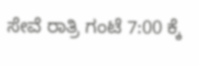ಸೇವೆ ರಾತ್ರಿ ಗಂಟೆ 7:00 ಕ್ಕೆ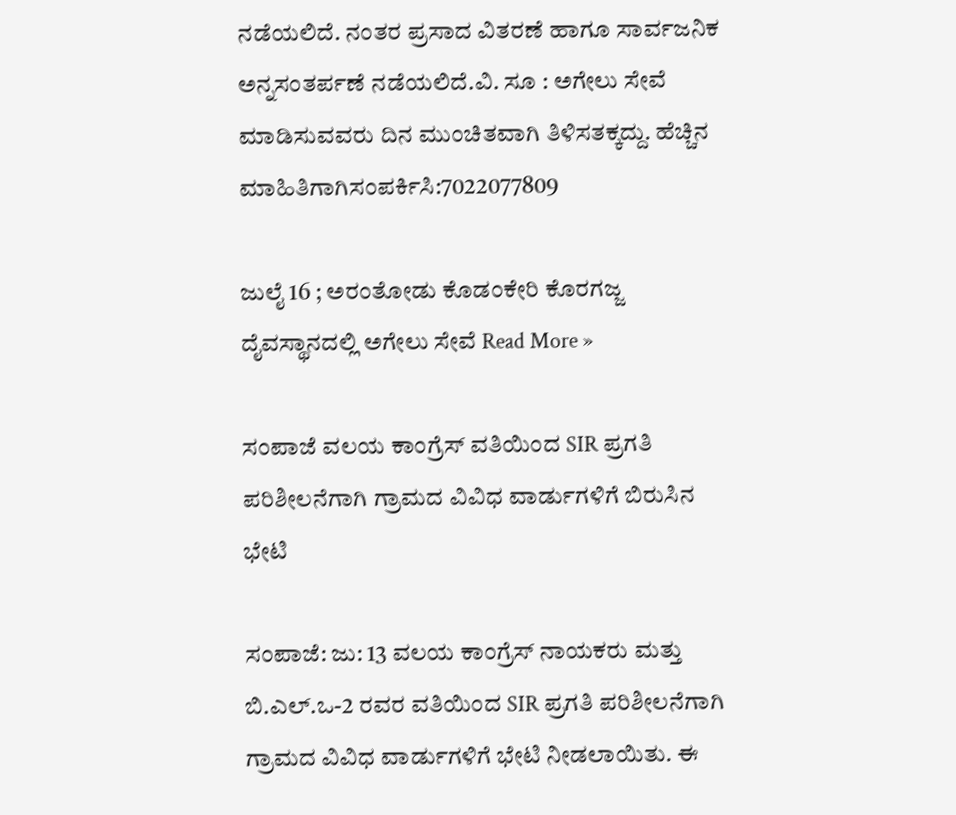ನಡೆಯಲಿದೆ. ನಂತರ ಪ್ರಸಾದ ವಿತರಣೆ ಹಾಗೂ ಸಾರ್ವಜನಿಕ ಅನ್ನಸಂತರ್ಪಣೆ ನಡೆಯಲಿದೆ.ವಿ. ಸೂ : ಅಗೇಲು ಸೇವೆ ಮಾಡಿಸುವವರು ದಿನ ಮುಂಚಿತವಾಗಿ ತಿಳಿಸತಕ್ಕದ್ದು. ಹೆಚ್ಚಿನ ಮಾಹಿತಿಗಾಗಿಸಂಪರ್ಕಿಸಿ:7022077809

ಜುಲೈ 16 ; ಅರಂತೋಡು ಕೊಡಂಕೇರಿ ಕೊರಗಜ್ಜ ದೈವಸ್ಥಾನದಲ್ಲಿ ಅಗೇಲು ಸೇವೆ Read More »

ಸಂಪಾಜೆ ವಲಯ ಕಾಂಗ್ರೆಸ್ ವತಿಯಿಂದ SIR ಪ್ರಗತಿ ಪರಿಶೀಲನೆಗಾಗಿ ಗ್ರಾಮದ ವಿವಿಧ ವಾರ್ಡುಗಳಿಗೆ ಬಿರುಸಿನ ಭೇಟಿ

ಸಂಪಾಜೆ: ಜು: 13 ವಲಯ ಕಾಂಗ್ರೆಸ್ ನಾಯಕರು ಮತ್ತು ಬಿ.ಎಲ್.ಒ-2 ರವರ ವತಿಯಿಂದ SIR ಪ್ರಗತಿ ಪರಿಶೀಲನೆಗಾಗಿ ಗ್ರಾಮದ ವಿವಿಧ ವಾರ್ಡುಗಳಿಗೆ ಭೇಟಿ ನೀಡಲಾಯಿತು. ಈ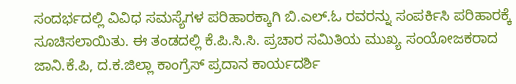ಸಂದರ್ಭದಲ್ಲಿ ವಿವಿಧ ಸಮಸ್ಯೆಗಳ ಪರಿಹಾರಕ್ಕಾಗಿ ಬಿ.ಎಲ್.ಓ ರವರನ್ನು ಸಂಪರ್ಕಿಸಿ ಪರಿಹಾರಕ್ಕೆ ಸೂಚಿಸಲಾಯಿತು. ಈ ತಂಡದಲ್ಲಿ ಕೆ.ಪಿ.ಸಿ.ಸಿ. ಪ್ರಚಾರ ಸಮಿತಿಯ ಮುಖ್ಯ ಸಂಯೋಜಕರಾದ ಜಾನಿ.ಕೆ.ಪಿ, ದ.ಕ.ಜಿಲ್ಲಾ ಕಾಂಗ್ರೆಸ್ ಪ್ರದಾನ ಕಾರ್ಯದರ್ಶಿ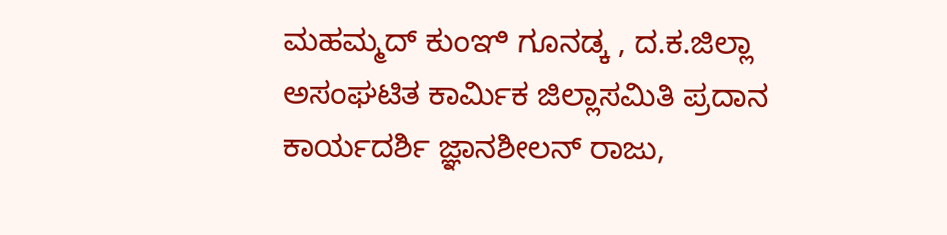ಮಹಮ್ಮದ್ ಕುಂಞಿ ಗೂನಡ್ಕ , ದ.ಕ.ಜಿಲ್ಲಾ ಅಸಂಘಟಿತ ಕಾರ್ಮಿಕ ಜಿಲ್ಲಾಸಮಿತಿ ಪ್ರದಾನ ಕಾರ್ಯದರ್ಶಿ ಜ್ಞಾನಶೀಲನ್ ರಾಜು,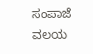ಸಂಪಾಜೆ ವಲಯ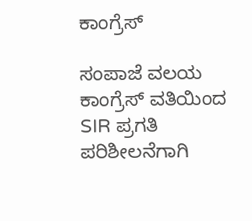ಕಾಂಗ್ರೆಸ್

ಸಂಪಾಜೆ ವಲಯ ಕಾಂಗ್ರೆಸ್ ವತಿಯಿಂದ SIR ಪ್ರಗತಿ ಪರಿಶೀಲನೆಗಾಗಿ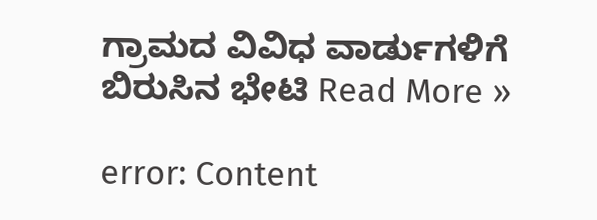ಗ್ರಾಮದ ವಿವಿಧ ವಾರ್ಡುಗಳಿಗೆ ಬಿರುಸಿನ ಭೇಟಿ Read More »

error: Content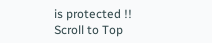is protected !!
Scroll to Top